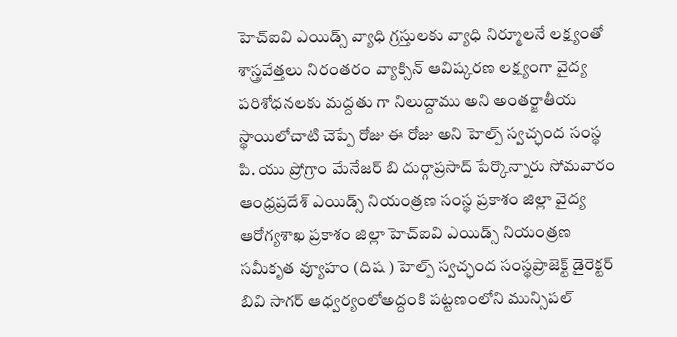హెచ్ఐవి ఎయిడ్స్ వ్యాధి గ్రస్తులకు వ్యాధి నిర్మూలనే లక్ష్యంతో శాస్త్రవేత్తలు నిరంతరం వ్యాక్సిన్ ఆవిష్కరణ లక్ష్యంగా వైద్య పరిశోధనలకు మద్దతు గా నిలుద్దాము అని అంతర్జాతీయ స్థాయిలోచాటి చెప్పే రోజు ఈ రోజు అని హెల్ప్ స్వచ్ఛంద సంస్థ పి. యు ప్రోగ్రాం మేనేజర్ బి దుర్గాప్రసాద్ పేర్కొన్నారు సోమవారం ఆంధ్రప్రదేశ్ ఎయిడ్స్ నియంత్రణ సంస్థ ప్రకాశం జిల్లా వైద్య ఆరోగ్యశాఖ ప్రకాశం జిల్లా హెచ్ఐవి ఎయిడ్స్ నియంత్రణ సమీకృత వ్యూహం (దిష ) హెల్ప్ స్వచ్ఛంద సంస్థప్రాజెక్ట్ డైరెక్టర్ బివి సాగర్ ఆధ్వర్యంలోఅద్దంకి పట్టణంలోని మున్సిపల్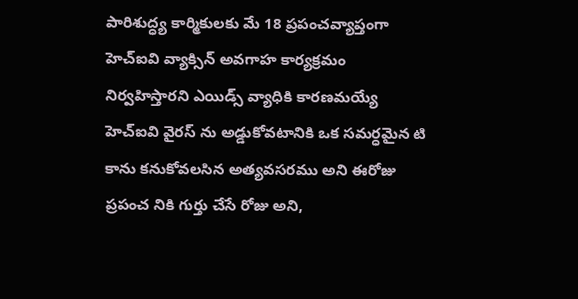పారిశుద్ధ్య కార్మికులకు మే 18 ప్రపంచవ్యాప్తంగా హెచ్ఐవి వ్యాక్సిన్ అవగాహ కార్యక్రమం నిర్వహిస్తారని ఎయిడ్స్ వ్యాధికి కారణమయ్యే హెచ్ఐవి వైరస్ ను అడ్డుకోవటానికి ఒక సమర్ధమైన టి కాను కనుకోవలసిన అత్యవసరము అని ఈరోజు ప్రపంచ నికి గుర్తు చేసే రోజు అని,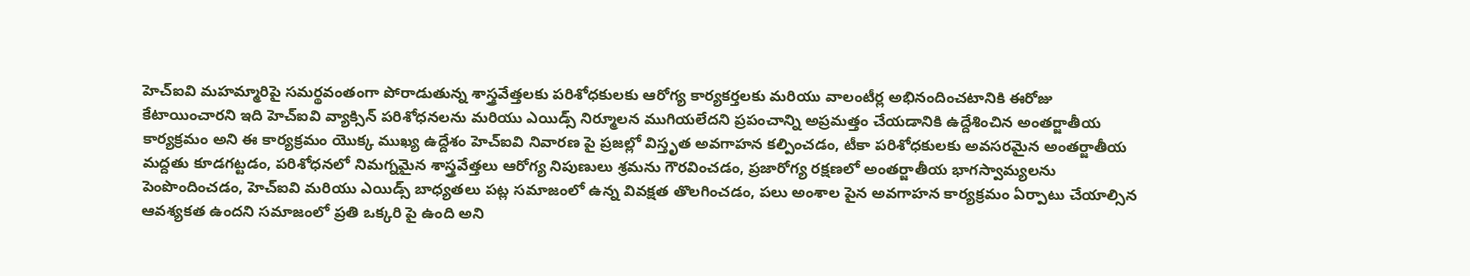హెచ్ఐవి మహమ్మారిపై సమర్థవంతంగా పోరాడుతున్న శాస్త్రవేత్తలకు పరిశోధకులకు ఆరోగ్య కార్యకర్తలకు మరియు వాలంటీర్ల అభినందించటానికి ఈరోజు కేటాయించారని ఇది హెచ్ఐవి వ్యాక్సిన్ పరిశోధనలను మరియు ఎయిడ్స్ నిర్మూలన ముగియలేదని ప్రపంచాన్ని అప్రమత్తం చేయడానికి ఉద్దేశించిన అంతర్జాతీయ కార్యక్రమం అని ఈ కార్యక్రమం యొక్క ముఖ్య ఉద్దేశం హెచ్ఐవి నివారణ పై ప్రజల్లో విస్తృత అవగాహన కల్పించడం, టీకా పరిశోధకులకు అవసరమైన అంతర్జాతీయ మద్దతు కూడగట్టడం, పరిశోధనలో నిమగ్నమైన శాస్త్రవేత్తలు ఆరోగ్య నిపుణులు శ్రమను గౌరవించడం, ప్రజారోగ్య రక్షణలో అంతర్జాతీయ భాగస్వామ్యలను పెంపొందించడం, హెచ్ఐవి మరియు ఎయిడ్స్ బాధ్యతలు పట్ల సమాజంలో ఉన్న వివక్షత తొలగించడం, పలు అంశాల పైన అవగాహన కార్యక్రమం ఏర్పాటు చేయాల్సిన ఆవశ్యకత ఉందని సమాజంలో ప్రతి ఒక్కరి పై ఉంది అని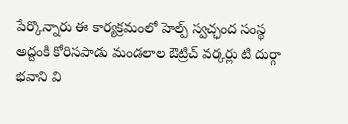పేర్కొన్నారు ఈ కార్యక్రమంలో హెల్ప్ స్వచ్ఛంద సంస్థ అద్దంకి కోరిసపాడు మండలాల ఔట్రిచ్ వర్కర్లు టి దుర్గా భవాని వి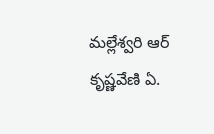మల్లేశ్వరి ఆర్ కృష్ణవేణి ఏ.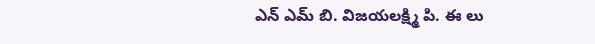ఎన్ ఎమ్ బి. విజయలక్ష్మి పి. ఈ లు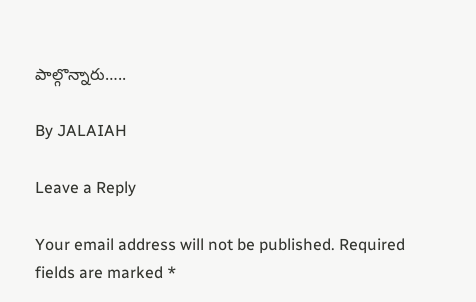పాల్గొన్నారు…..

By JALAIAH

Leave a Reply

Your email address will not be published. Required fields are marked *